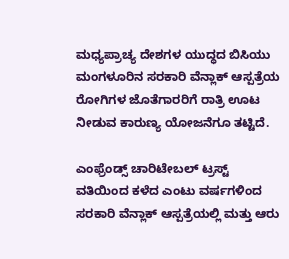ಮಧ್ಯಪ್ರಾಚ್ಯ ದೇಶಗಳ ಯುದ್ಧದ ಬಿಸಿಯು ಮಂಗಳೂರಿನ ಸರಕಾರಿ ವೆನ್ಲಾಕ್ ಆಸ್ಪತ್ರೆಯ ರೋಗಿಗಳ ಜೊತೆಗಾರರಿಗೆ ರಾತ್ರಿ ಊಟ ನೀಡುವ ಕಾರುಣ್ಯ ಯೋಜನೆಗೂ ತಟ್ಟಿದೆ.

ಎಂಫ್ರೆಂಡ್ಸ್ ಚಾರಿಟೇಬಲ್ ಟ್ರಸ್ಟ್ ವತಿಯಿಂದ ಕಳೆದ ಎಂಟು ವರ್ಷಗಳಿಂದ ಸರಕಾರಿ ವೆನ್ಲಾಕ್ ಆಸ್ಪತ್ರೆಯಲ್ಲಿ ಮತ್ತು ಆರು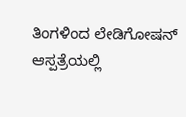ತಿಂಗಳಿಂದ ಲೇಡಿಗೋಷನ್ ಆಸ್ಪತ್ರೆಯಲ್ಲಿ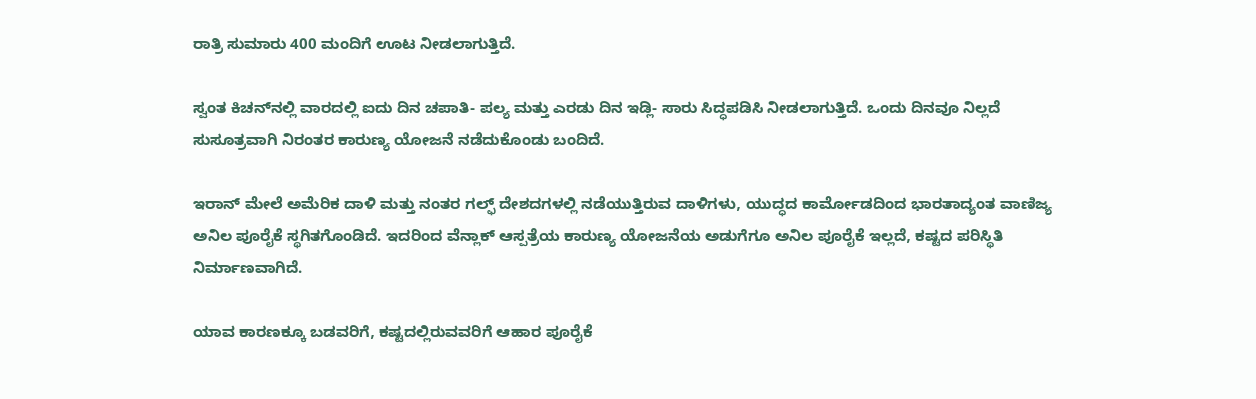ರಾತ್ರಿ ಸುಮಾರು 400 ಮಂದಿಗೆ ಊಟ ನೀಡಲಾಗುತ್ತಿದೆ.

ಸ್ವಂತ ಕಿಚನ್‌ನಲ್ಲಿ ವಾರದಲ್ಲಿ ಐದು ದಿನ ಚಪಾತಿ- ಪಲ್ಯ ಮತ್ತು ಎರಡು ದಿನ ಇಡ್ಲಿ- ಸಾರು ಸಿದ್ಧಪಡಿಸಿ ನೀಡಲಾಗುತ್ತಿದೆ. ಒಂದು ದಿನವೂ ನಿಲ್ಲದೆ ಸುಸೂತ್ರವಾಗಿ ನಿರಂತರ ಕಾರುಣ್ಯ ಯೋಜನೆ ನಡೆದುಕೊಂಡು ಬಂದಿದೆ.

ಇರಾನ್ ಮೇಲೆ ಅಮೆರಿಕ ದಾಳಿ ಮತ್ತು ನಂತರ ಗಲ್ಫ್ ದೇಶದಗಳಲ್ಲಿ ನಡೆಯುತ್ತಿರುವ ದಾಳಿಗಳು, ಯುದ್ಧದ ಕಾರ್ಮೋಡದಿಂದ ಭಾರತಾದ್ಯಂತ ವಾಣಿಜ್ಯ ಅನಿಲ ಪೂರೈಕೆ ಸ್ಥಗಿತಗೊಂಡಿದೆ. ಇದರಿಂದ ವೆನ್ಲಾಕ್ ಆಸ್ಪತ್ರೆಯ ಕಾರುಣ್ಯ ಯೋಜನೆಯ ಅಡುಗೆಗೂ ಅನಿಲ ಪೂರೈಕೆ ಇಲ್ಲದೆ, ಕಷ್ಟದ ಪರಿಸ್ಥಿತಿ ನಿರ್ಮಾಣವಾಗಿದೆ.

ಯಾವ ಕಾರಣಕ್ಕೂ ಬಡವರಿಗೆ, ಕಷ್ಟದಲ್ಲಿರುವವರಿಗೆ ಆಹಾರ ಪೂರೈಕೆ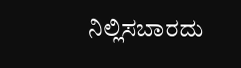ನಿಲ್ಲಿಸಬಾರದು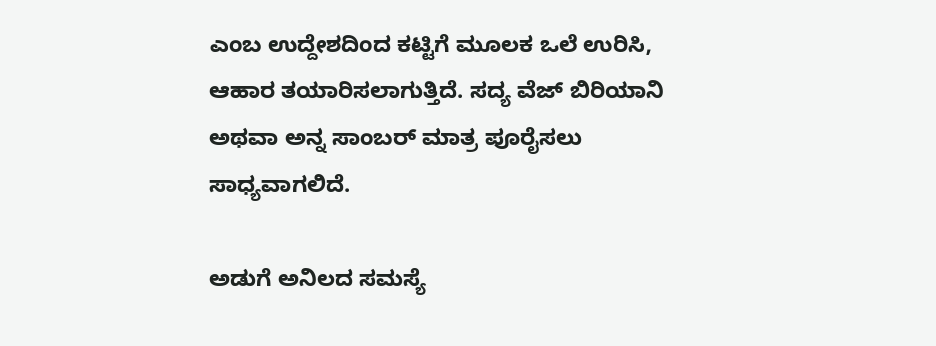ಎಂಬ ಉದ್ದೇಶದಿಂದ ಕಟ್ಟಿಗೆ ಮೂಲಕ ಒಲೆ ಉರಿಸಿ, ಆಹಾರ ತಯಾರಿಸಲಾಗುತ್ತಿದೆ. ಸದ್ಯ ವೆಜ್ ಬಿರಿಯಾನಿ ಅಥವಾ ಅನ್ನ ಸಾಂಬರ್ ಮಾತ್ರ ಪೂರೈಸಲು ಸಾಧ್ಯವಾಗಲಿದೆ.

ಅಡುಗೆ ಅನಿಲದ ಸಮಸ್ಯೆ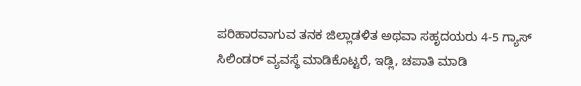ಪರಿಹಾರವಾಗುವ ತನಕ ಜಿಲ್ಲಾಡಳಿತ ಅಥವಾ ಸಹೃದಯರು 4-5 ಗ್ಯಾಸ್ ಸಿಲಿಂಡರ್ ವ್ಯವಸ್ಥೆ ಮಾಡಿಕೊಟ್ಟರೆ, ಇಡ್ಲಿ, ಚಪಾತಿ ಮಾಡಿ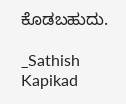ಕೊಡಬಹುದು.

_Sathish Kapikad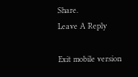Share.
Leave A Reply

Exit mobile version